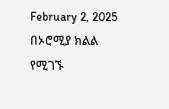February 2, 2025
በኦሮሚያ ክልል የሚገኙ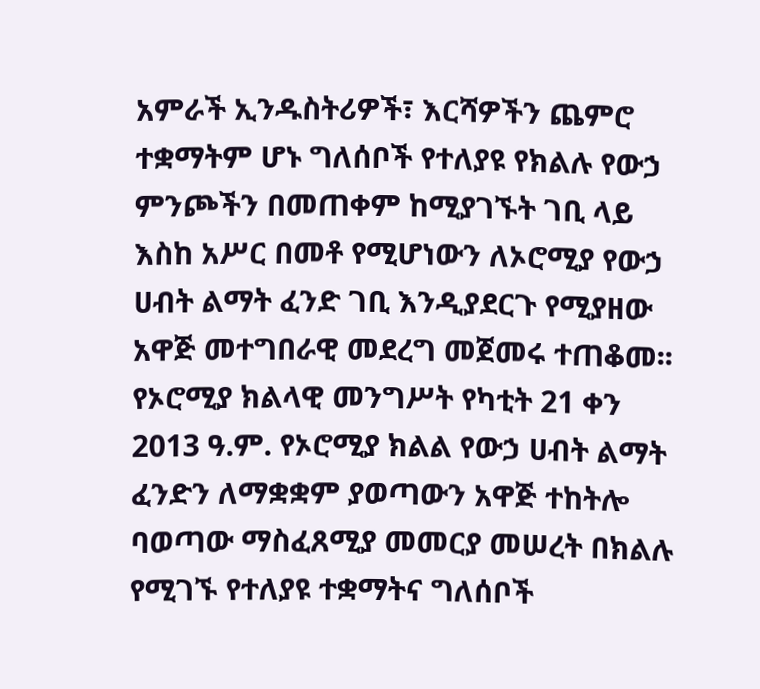አምራች ኢንዱስትሪዎች፣ እርሻዎችን ጨምሮ ተቋማትም ሆኑ ግለሰቦች የተለያዩ የክልሉ የውኃ ምንጮችን በመጠቀም ከሚያገኙት ገቢ ላይ እስከ አሥር በመቶ የሚሆነውን ለኦሮሚያ የውኃ ሀብት ልማት ፈንድ ገቢ እንዲያደርጉ የሚያዘው አዋጅ መተግበራዊ መደረግ መጀመሩ ተጠቆመ፡፡
የኦሮሚያ ክልላዊ መንግሥት የካቲት 21 ቀን 2013 ዓ.ም. የኦሮሚያ ክልል የውኃ ሀብት ልማት ፈንድን ለማቋቋም ያወጣውን አዋጅ ተከትሎ ባወጣው ማስፈጸሚያ መመርያ መሠረት በክልሉ የሚገኙ የተለያዩ ተቋማትና ግለሰቦች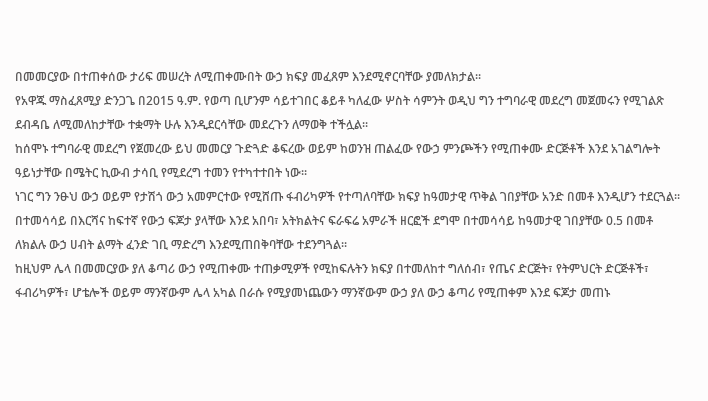በመመርያው በተጠቀሰው ታሪፍ መሠረት ለሚጠቀሙበት ውኃ ክፍያ መፈጸም እንደሚኖርባቸው ያመለክታል፡፡
የአዋጁ ማስፈጸሚያ ድንጋጌ በ2015 ዓ.ም. የወጣ ቢሆንም ሳይተገበር ቆይቶ ካለፈው ሦስት ሳምንት ወዲህ ግን ተግባራዊ መደረግ መጀመሩን የሚገልጽ ደብዳቤ ለሚመለከታቸው ተቋማት ሁሉ እንዲደርሳቸው መደረጉን ለማወቅ ተችሏል፡፡
ከሰሞኑ ተግባራዊ መደረግ የጀመረው ይህ መመርያ ጉድጓድ ቆፍረው ወይም ከወንዝ ጠልፈው የውኃ ምንጮችን የሚጠቀሙ ድርጅቶች እንደ አገልግሎት ዓይነታቸው በሜትር ኪውብ ታሳቢ የሚደረግ ተመን የተካተተበት ነው፡፡
ነገር ግን ንፁህ ውኃ ወይም የታሽጎ ውኃ አመምርተው የሚሸጡ ፋብሪካዎች የተጣለባቸው ክፍያ ከዓመታዊ ጥቅል ገበያቸው አንድ በመቶ እንዲሆን ተደርጓል፡፡
በተመሳሳይ በእርሻና ከፍተኛ የውኃ ፍጆታ ያላቸው እንደ አበባ፣ አትክልትና ፍራፍሬ አምራች ዘርፎች ደግሞ በተመሳሳይ ከዓመታዊ ገበያቸው 0.5 በመቶ ለክልሉ ውኃ ሀብት ልማት ፈንድ ገቢ ማድረግ እንደሚጠበቅባቸው ተደንግጓል፡፡
ከዚህም ሌላ በመመርያው ያለ ቆጣሪ ውኃ የሚጠቀሙ ተጠቃሚዎች የሚከፍሉትን ክፍያ በተመለከተ ግለሰብ፣ የጤና ድርጅት፣ የትምህርት ድርጅቶች፣ ፋብሪካዎች፣ ሆቴሎች ወይም ማንኛውም ሌላ አካል በራሱ የሚያመነጨውን ማንኛውም ውኃ ያለ ውኃ ቆጣሪ የሚጠቀም እንደ ፍጆታ መጠኑ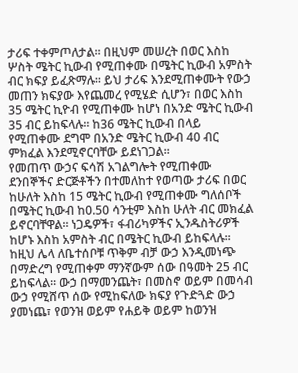ታሪፍ ተቀምጦለታል፡፡ በዚህም መሠረት በወር እስከ ሦስት ሜትር ኪውብ የሚጠቀሙ በሜትር ኪውብ አምስት ብር ክፍያ ይፈጽማሉ፡፡ ይህ ታሪፍ እንደሚጠቀሙት የውኃ መጠን ክፍያው እየጨመረ የሚሄድ ሲሆን፣ በወር እስከ 35 ሜትር ኪዮብ የሚጠቀሙ ከሆነ በአንድ ሜትር ኪውብ 35 ብር ይከፍላሉ፡፡ ከ36 ሜትር ኪውብ በላይ የሚጠቀሙ ደግሞ በአንድ ሜትር ኪውብ 40 ብር ምክፈል እንደሚኖርባቸው ይደነገጋል፡፡
የመጠጥ ውኃና ፍሳሽ አገልግሎት የሚጠቀሙ ደንበኞችና ድርጅቶችን በተመለከተ የወጣው ታሪፍ በወር ከሁለት እስከ 15 ሜትር ኪውብ የሚጠቀሙ ግለሰቦች በሜትር ኪውብ ከ0.50 ሳንቲም እስከ ሁለት ብር መክፈል ይኖርባቸዋል፡፡ ነጋዴዎች፣ ፋብሪካዎችና ኢንዱስትሪዎች ከሆኑ እስከ አምስት ብር በሜትር ኪውብ ይከፍላሉ፡፡
ከዚህ ሌላ ለቤተሰቦቹ ጥቅም ብቻ ውኃ እንዲመነጭ በማድረግ የሚጠቀም ማንኛውም ሰው በዓመት 25 ብር ይከፍላል፡፡ ውኃ በማመንጨት፣ በመስኖ ወይም በመሳብ ውኃ የሚሸጥ ሰው የሚከፍለው ክፍያ የጉድጓድ ውኃ ያመነጨ፣ የወንዝ ወይም የሐይቅ ወይም ከወንዝ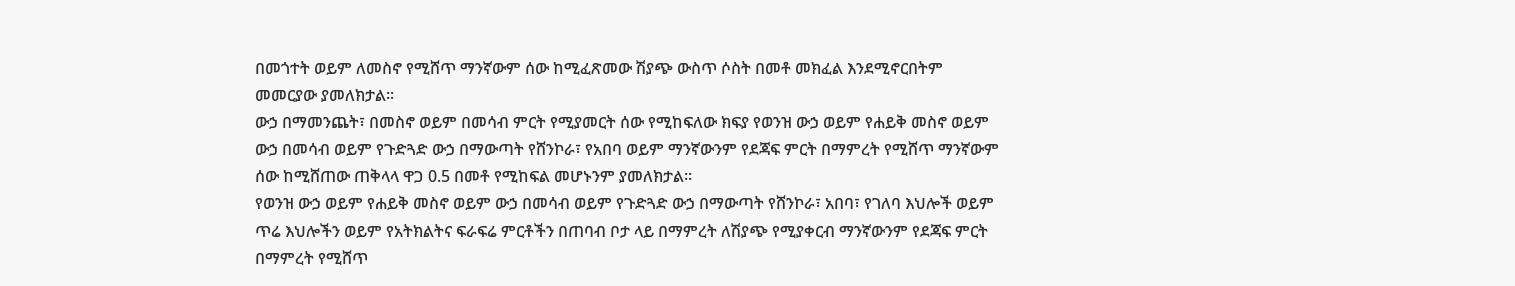በመጎተት ወይም ለመስኖ የሚሸጥ ማንኛውም ሰው ከሚፈጽመው ሽያጭ ውስጥ ሶስት በመቶ መክፈል እንደሚኖርበትም መመርያው ያመለክታል፡፡
ውኃ በማመንጨት፣ በመስኖ ወይም በመሳብ ምርት የሚያመርት ሰው የሚከፍለው ክፍያ የወንዝ ውኃ ወይም የሐይቅ መስኖ ወይም ውኃ በመሳብ ወይም የጉድጓድ ውኃ በማውጣት የሸንኮራ፣ የአበባ ወይም ማንኛውንም የደጃፍ ምርት በማምረት የሚሸጥ ማንኛውም ሰው ከሚሸጠው ጠቅላላ ዋጋ 0.5 በመቶ የሚከፍል መሆኑንም ያመለክታል፡፡
የወንዝ ውኃ ወይም የሐይቅ መስኖ ወይም ውኃ በመሳብ ወይም የጉድጓድ ውኃ በማውጣት የሸንኮራ፣ አበባ፣ የገለባ እህሎች ወይም ጥሬ እህሎችን ወይም የአትክልትና ፍራፍሬ ምርቶችን በጠባብ ቦታ ላይ በማምረት ለሽያጭ የሚያቀርብ ማንኛውንም የደጃፍ ምርት በማምረት የሚሸጥ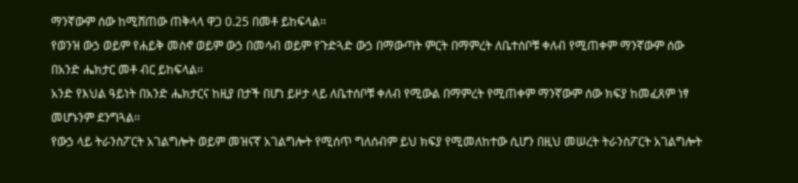ማንኛውም ሰው ከሚሸጠው ጠቅላላ ዋጋ 0.25 በመቶ ይከፍላል፡፡
የወንዝ ውኃ ወይም የሐይቅ መስኖ ወይም ውኃ በመሳብ ወይም የጉድጓድ ውኃ በማውጣት ምርት በማምረት ለቤተሰቦቹ ቀለብ የሚጠቀም ማንኛውም ሰው በአንድ ሔክታር መቶ ብር ይከፍላል፡፡
አንድ የእህል ዓይነት በአንድ ሔክታርና ከዚያ በታች በሆነ ይዞታ ላይ ለቤተሰቦቹ ቀለብ የሚውል በማምረት የሚጠቀም ማንኛውም ሰው ክፍያ ከመፈጸም ነፃ መሆኑንም ደንግጓል፡፡
የውኃ ላይ ትራንስፖርት አገልግሎት ወይም መዝናኛ አገልግሎት የሚሰጥ ግለሰብም ይህ ክፍያ የሚመለከተው ሲሆን በዚህ መሠረት ትራንስፖርት አገልግሎት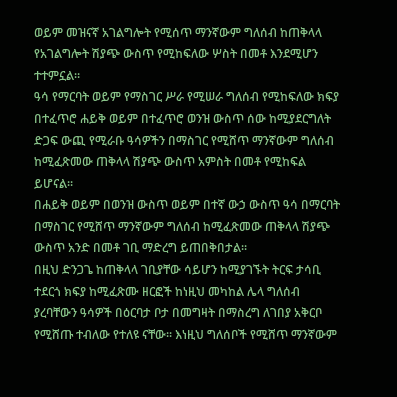ወይም መዝናኛ አገልግሎት የሚሰጥ ማንኛውም ግለሰብ ከጠቅላላ የአገልግሎት ሽያጭ ውስጥ የሚከፍለው ሦስት በመቶ እንደሚሆን ተተምኗል።
ዓሳ የማርባት ወይም የማስገር ሥራ የሚሠራ ግለሰብ የሚከፍለው ክፍያ በተፈጥሮ ሐይቅ ወይም በተፈጥሮ ወንዝ ውስጥ ሰው ከሚያደርግለት ድጋፍ ውጪ የሚራቡ ዓሳዎችን በማስገር የሚሸጥ ማንኛውም ግለሰብ ከሚፈጽመው ጠቅላላ ሽያጭ ውስጥ አምስት በመቶ የሚከፍል ይሆናል፡፡
በሐይቅ ወይም በወንዝ ውስጥ ወይም በተኛ ውኃ ውስጥ ዓሳ በማርባት በማስገር የሚሸጥ ማንኛውም ግለሰብ ከሚፈጽመው ጠቅላላ ሽያጭ ውስጥ አንድ በመቶ ገቢ ማድረግ ይጠበቅበታል፡፡
በዚህ ድንጋጌ ከጠቅላላ ገቢያቸው ሳይሆን ከሚያገኙት ትርፍ ታሳቢ ተደርጎ ክፍያ ከሚፈጽሙ ዘርፎች ከነዚህ መካከል ሌላ ግለሰብ ያረባቸውን ዓሳዎች በዕርባታ ቦታ በመግዛት በማስረግ ለገበያ አቅርቦ የሚሸጡ ተብለው የተለዩ ናቸው፡፡ እነዚህ ግለሰቦች የሚሸጥ ማንኛውም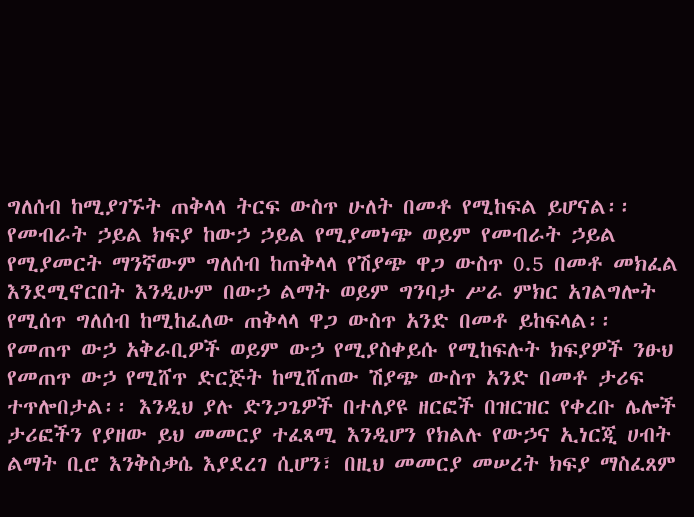ግለሰብ ከሚያገኙት ጠቅላላ ትርፍ ውስጥ ሁለት በመቶ የሚከፍል ይሆናል፡፡
የመብራት ኃይል ክፍያ ከውኃ ኃይል የሚያመነጭ ወይም የመብራት ኃይል የሚያመርት ማንኛውም ግለሰብ ከጠቅላላ የሽያጭ ዋጋ ውስጥ 0.5 በመቶ መክፈል እንደሚኖርበት እንዲሁም በውኃ ልማት ወይም ግንባታ ሥራ ምክር አገልግሎት የሚሰጥ ግለሰብ ከሚከፈለው ጠቅላላ ዋጋ ውስጥ አንድ በመቶ ይከፍላል፡፡
የመጠጥ ውኃ አቅራቢዎች ወይም ውኃ የሚያስቀይሱ የሚከፍሉት ክፍያዎች ንፁህ የመጠጥ ውኃ የሚሸጥ ድርጅት ከሚሸጠው ሽያጭ ውስጥ አንድ በመቶ ታሪፍ ተጥሎበታል፡፡ እንዲህ ያሉ ድንጋጌዎች በተለያዩ ዘርፎች በዝርዝር የቀረቡ ሌሎች ታሪፎችን የያዘው ይህ መመርያ ተፈጻሚ እንዲሆን የክልሉ የውኃና ኢነርጂ ሀብት ልማት ቢሮ እንቅስቃሴ እያደረገ ሲሆን፣ በዚህ መመርያ መሠረት ክፍያ ማስፈጸም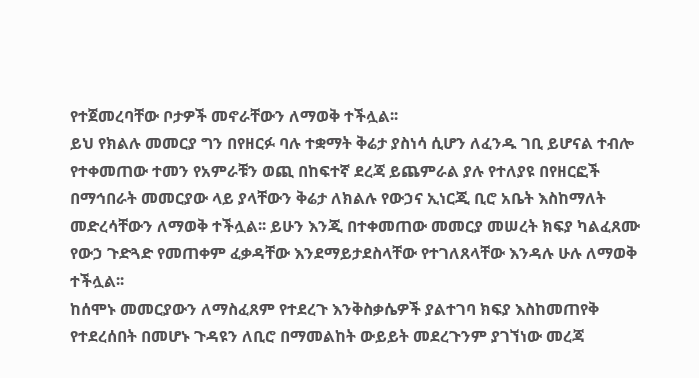የተጀመረባቸው ቦታዎች መኖራቸውን ለማወቅ ተችሏል፡፡
ይህ የክልሉ መመርያ ግን በየዘርፉ ባሉ ተቋማት ቅሬታ ያስነሳ ሲሆን ለፈንዱ ገቢ ይሆናል ተብሎ የተቀመጠው ተመን የአምራቹን ወጪ በከፍተኛ ደረጃ ይጨምራል ያሉ የተለያዩ በየዘርፎች በማኅበራት መመርያው ላይ ያላቸውን ቅሬታ ለክልሉ የውኃና ኢነርጂ ቢሮ አቤት እስከማለት መድረሳቸውን ለማወቅ ተችሏል፡፡ ይሁን እንጂ በተቀመጠው መመርያ መሠረት ክፍያ ካልፈጸሙ የውኃ ጉድጓድ የመጠቀም ፈቃዳቸው እንደማይታደስላቸው የተገለጸላቸው እንዳሉ ሁሉ ለማወቅ ተችሏል፡፡
ከሰሞኑ መመርያውን ለማስፈጸም የተደረጉ እንቅስቃሴዎች ያልተገባ ክፍያ እስከመጠየቅ የተደረሰበት በመሆኑ ጉዳዩን ለቢሮ በማመልከት ውይይት መደረጉንም ያገኘነው መረጃ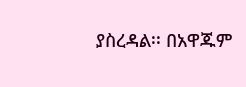ያስረዳል፡፡ በአዋጁም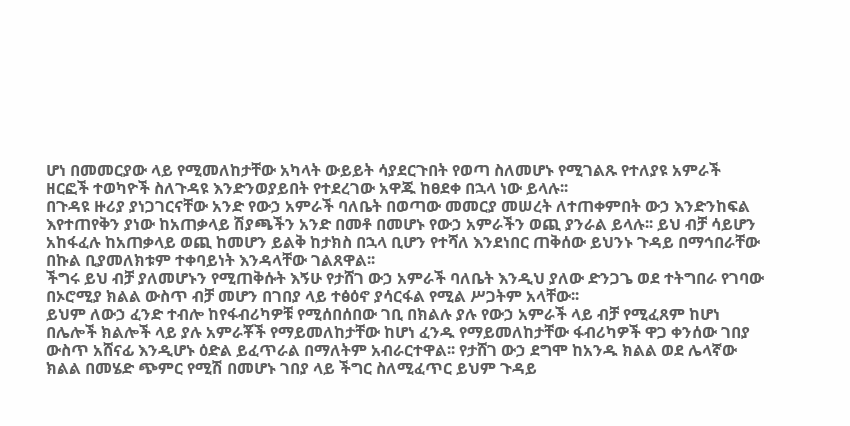ሆነ በመመርያው ላይ የሚመለከታቸው አካላት ውይይት ሳያደርጉበት የወጣ ስለመሆኑ የሚገልጹ የተለያዩ አምራች ዘርፎች ተወካዮች ስለጉዳዩ እንድንወያይበት የተደረገው አዋጁ ከፀደቀ በኋላ ነው ይላሉ፡፡
በጉዳዩ ዙሪያ ያነጋገርናቸው አንድ የውኃ አምራች ባለቤት በወጣው መመርያ መሠረት ለተጠቀምበት ውኃ እንድንከፍል እየተጠየቅን ያነው ከአጠቃላይ ሽያጫችን አንድ በመቶ በመሆኑ የውኃ አምራችን ወጪ ያንራል ይላሉ፡፡ ይህ ብቻ ሳይሆን አከፋፈሉ ከአጠቃላይ ወጪ ከመሆን ይልቅ ከታክስ በኋላ ቢሆን የተሻለ እንደነበር ጠቅሰው ይህንኑ ጉዳይ በማኅበራቸው በኩል ቢያመለክቱም ተቀባይነት እንዳላቸው ገልጸዋል፡፡
ችግሩ ይህ ብቻ ያለመሆኑን የሚጠቅሱት እኝሁ የታሸገ ውኃ አምራች ባለቤት እንዲህ ያለው ድንጋጌ ወደ ተትግበራ የገባው በኦሮሚያ ክልል ውስጥ ብቻ መሆን በገበያ ላይ ተፅዕኖ ያሳርፋል የሚል ሥጋትም አላቸው፡፡
ይህም ለውኃ ፈንድ ተብሎ ከየፋብሪካዎቹ የሚሰበሰበው ገቢ በክልሉ ያሉ የውኃ አምራች ላይ ብቻ የሚፈጸም ከሆነ በሌሎች ክልሎች ላይ ያሉ አምራቾች የማይመለከታቸው ከሆነ ፈንዱ የማይመለከታቸው ፋብሪካዎች ዋጋ ቀንሰው ገበያ ውስጥ አሸናፊ እንዲሆኑ ዕድል ይፈጥራል በማለትም አብራርተዋል፡፡ የታሸገ ውኃ ደግሞ ከአንዱ ክልል ወደ ሌላኛው ክልል በመሄድ ጭምር የሚሽ በመሆኑ ገበያ ላይ ችግር ስለሚፈጥር ይህም ጉዳይ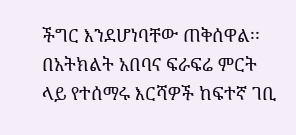ችግር እንደሆነባቸው ጠቅሰዋል፡፡
በአትክልት አበባና ፍራፍሬ ምርት ላይ የተሰማሩ እርሻዎች ከፍተኛ ገቢ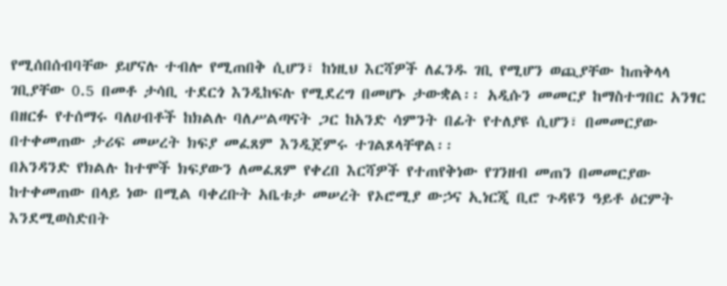የሚሰበሰብባቸው ይሆናሉ ተብሎ የሚጠበቅ ሲሆን፣ ከነዚህ እርሻዎች ለፈንዱ ገቢ የሚሆን ወጪያቸው ከጠቅላላ ገቢያቸው 0.5 በመቶ ታሳቢ ተደርጎ እንዲከፍሉ የሚደረግ በመሆኑ ታውቋል፡፡ አዲሱን መመርያ ከማስተግበር አንፃር በዘርፉ የተሰማሩ ባለሀብቶች ከክልሉ ባለሥልጣናት ጋር ከአንድ ሳምንት በፊት የተለያዩ ሲሆን፣ በመመርያው በተቀመጠው ታሪፍ መሠረት ክፍያ መፈጸም እንዲጀምሩ ተገልጾላቸዋል፡፡
በአንዳንድ የክልሉ ከተሞች ክፍያውን ለመፈጸም የቀረበ እርሻዎች የተጠየቅነው የገንዘብ መጠን በመመርያው ከተቀመጠው በላይ ነው በሚል ባቀረቡት አቤቱታ መሠረት የኦሮሚያ ውኃና ኢነርጂ ቢሮ ጉዳዩን ዓይቶ ዕርምት እንደሚወስድበት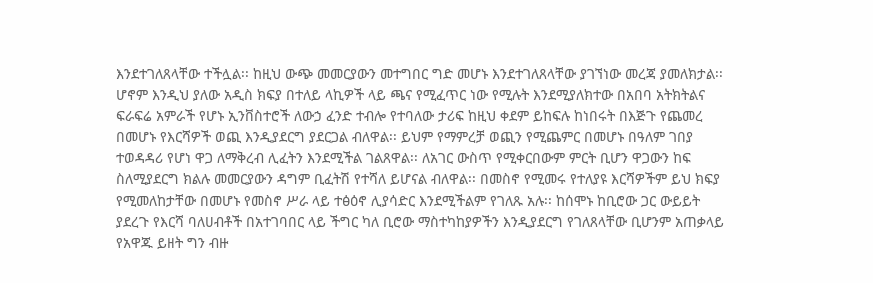እንደተገለጸላቸው ተችሏል፡፡ ከዚህ ውጭ መመርያውን መተግበር ግድ መሆኑ እንደተገለጸላቸው ያገኘነው መረጃ ያመለክታል፡፡ ሆኖም እንዲህ ያለው አዲስ ክፍያ በተለይ ላኪዎች ላይ ጫና የሚፈጥር ነው የሚሉት እንደሚያለክተው በአበባ አትክትልና ፍራፍሬ አምራች የሆኑ ኢንቨስተሮች ለውኃ ፈንድ ተብሎ የተባለው ታሪፍ ከዚህ ቀደም ይከፍሉ ከነበሩት በእጅጉ የጨመረ በመሆኑ የእርሻዎች ወጪ እንዲያደርግ ያደርጋል ብለዋል፡፡ ይህም የማምረቻ ወጪን የሚጨምር በመሆኑ በዓለም ገበያ ተወዳዳሪ የሆነ ዋጋ ለማቅረብ ሊፈትን እንደሚችል ገልጸዋል፡፡ ለአገር ውስጥ የሚቀርበውም ምርት ቢሆን ዋጋውን ከፍ ስለሚያደርግ ክልሉ መመርያውን ዳግም ቢፈትሽ የተሻለ ይሆናል ብለዋል፡፡ በመስኖ የሚመሩ የተለያዩ እርሻዎችም ይህ ክፍያ የሚመለከታቸው በመሆኑ የመስኖ ሥራ ላይ ተፅዕኖ ሊያሳድር እንደሚችልም የገለጹ አሉ፡፡ ከሰሞኑ ከቢሮው ጋር ውይይት ያደረጉ የእርሻ ባለሀብቶች በአተገባበር ላይ ችግር ካለ ቢሮው ማስተካከያዎችን እንዲያደርግ የገለጸላቸው ቢሆንም አጠቃላይ የአዋጁ ይዘት ግን ብዙ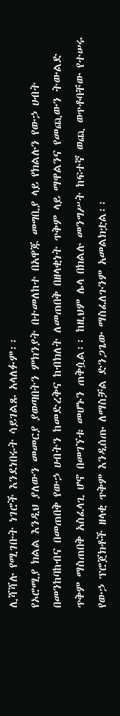ሊሻሻሉ የሚገቡት ነገሮች እንደነበሩት ሳይገልጹ አላለፉም፡፡
የኦሮሚያ ክልል እንዲህ ያለውን መመርያ ያወጣበትን ምክንያት በተመለከተ በአዋጁ መግቢያ ላይ የክልሉን የውኃ ሀብት በመንከባከብና በመጠበቅ የውኃ ሀብትን ከመድረቅና ከብክለት ለመጠበቅ በዘላቂነት ጥቅም ላይ ማዋልንና የመጪውን ትውልድ ጥቅም ማስጠበቅ አስፈላጊ ሆኖ በመገኘቱ መሆኑን ጠቅሷል፡፡ ከዚህም ሌላ በክልሉ መንግሥት ከፍተኛ ወጪ ወጥቶባቸው የተሠሩ የውኃ ፕሮጀክቶች ዘላቂ ጥቅም እንዲሰጡ ለማስቻል ድንጋጌው ማስፈለጉንም አመልክቷል፡፡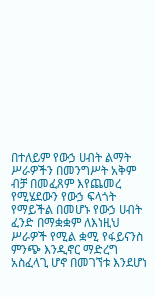በተለይም የውኃ ሀብት ልማት ሥራዎችን በመንግሥት አቅም ብቻ በመፈጸም እየጨመረ የሚሄደውን የውኃ ፍላጎት የማይችል በመሆኑ የውኃ ሀብት ፈንድ በማቋቋም ለእነዚህ ሥራዎች የሚል ቋሚ የፋይናንስ ምንጭ እንዲኖር ማድረግ አስፈላጊ ሆኖ በመገኘቱ እንደሆነ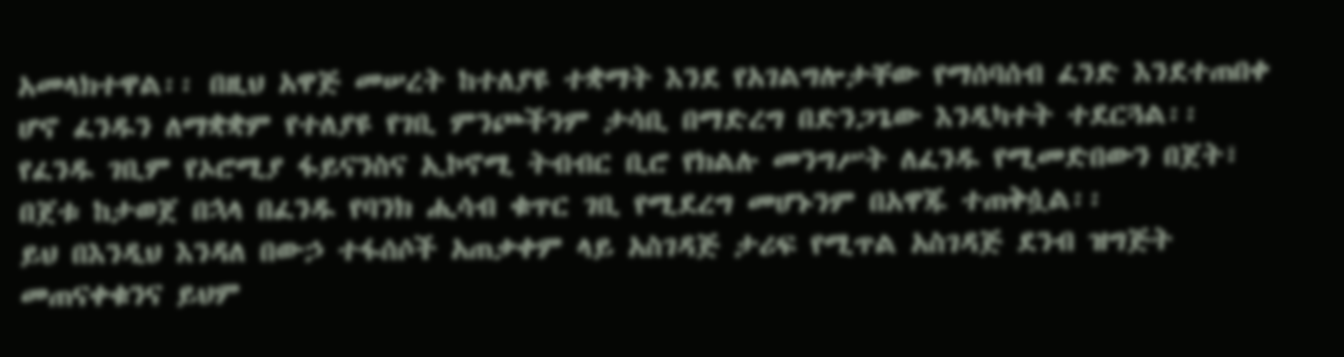አመላክተዋል፡፡ በዚህ አዋጅ መሠረት ከተለያዩ ተቋማት እንደ የአገልግሎታቸው የማሰባሰብ ፈንድ እንደተጠበቀ ሆኖ ፈንዱን ለማቋቋም የተለያዩ የገቢ ምንጮችንም ታሳቢ በማድረግ በድንጋጌው እንዲካተት ተደርጓል፡፡
የፈንዱ ገቢም የኦሮሚያ ፋይናንስና ኢኮኖሚ ትብብር ቢሮ የክልሉ መንግሥት ለፈንዱ የሚመድበውን በጀት፣ በጀቱ ከታወጀ በኋላ በፈንዱ የባንክ ሒሳብ ቁጥር ገቢ የሚደረግ መሆኑንም በአዋጁ ተጠቅሷል፡፡
ይህ በእንዲህ እንዳለ በውኃ ተፋሰሶች አጠቃቀም ላይ አስገዳጅ ታሪፍ የሚጥል አስገዳጅ ደንብ ዝግጅት መጠናቀቁንና ይህም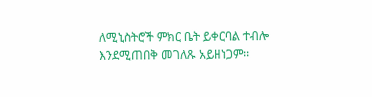ለሚኒስትሮች ምክር ቤት ይቀርባል ተብሎ እንደሚጠበቅ መገለጹ አይዘነጋም፡፡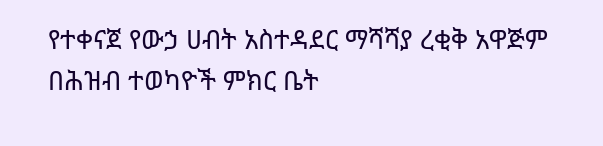የተቀናጀ የውኃ ሀብት አስተዳደር ማሻሻያ ረቂቅ አዋጅም በሕዝብ ተወካዮች ምክር ቤት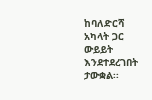ከባለድርሻ አካላት ጋር ውይይት እንደተደረገበት ታውቋል፡፡